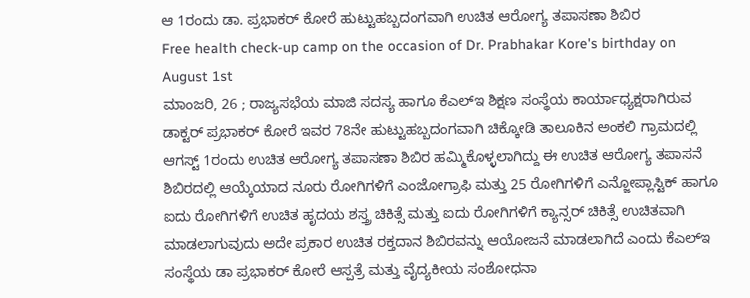ಆ 1ರಂದು ಡಾ. ಪ್ರಭಾಕರ್ ಕೋರೆ ಹುಟ್ಟುಹಬ್ಬದಂಗವಾಗಿ ಉಚಿತ ಆರೋಗ್ಯ ತಪಾಸಣಾ ಶಿಬಿರ
Free health check-up camp on the occasion of Dr. Prabhakar Kore's birthday on August 1st
ಮಾಂಜರಿ, 26 ; ರಾಜ್ಯಸಭೆಯ ಮಾಜಿ ಸದಸ್ಯ ಹಾಗೂ ಕೆಎಲ್ಇ ಶಿಕ್ಷಣ ಸಂಸ್ಥೆಯ ಕಾರ್ಯಾಧ್ಯಕ್ಷರಾಗಿರುವ ಡಾಕ್ಟರ್ ಪ್ರಭಾಕರ್ ಕೋರೆ ಇವರ 78ನೇ ಹುಟ್ಟುಹಬ್ಬದಂಗವಾಗಿ ಚಿಕ್ಕೋಡಿ ತಾಲೂಕಿನ ಅಂಕಲಿ ಗ್ರಾಮದಲ್ಲಿ ಆಗಸ್ಟ್ 1ರಂದು ಉಚಿತ ಆರೋಗ್ಯ ತಪಾಸಣಾ ಶಿಬಿರ ಹಮ್ಮಿಕೊಳ್ಳಲಾಗಿದ್ದು ಈ ಉಚಿತ ಆರೋಗ್ಯ ತಪಾಸನೆ ಶಿಬಿರದಲ್ಲಿ ಆಯ್ಕೆಯಾದ ನೂರು ರೋಗಿಗಳಿಗೆ ಎಂಜೋಗ್ರಾಫಿ ಮತ್ತು 25 ರೋಗಿಗಳಿಗೆ ಎನ್ಜೋಪ್ಲಾಸ್ಟಿಕ್ ಹಾಗೂ ಐದು ರೋಗಿಗಳಿಗೆ ಉಚಿತ ಹೃದಯ ಶಸ್ತ್ರ ಚಿಕಿತ್ಸೆ ಮತ್ತು ಐದು ರೋಗಿಗಳಿಗೆ ಕ್ಯಾನ್ಸರ್ ಚಿಕಿತ್ಸೆ ಉಚಿತವಾಗಿ ಮಾಡಲಾಗುವುದು ಅದೇ ಪ್ರಕಾರ ಉಚಿತ ರಕ್ತದಾನ ಶಿಬಿರವನ್ನು ಆಯೋಜನೆ ಮಾಡಲಾಗಿದೆ ಎಂದು ಕೆಎಲ್ಇ ಸಂಸ್ಥೆಯ ಡಾ ಪ್ರಭಾಕರ್ ಕೋರೆ ಆಸ್ಪತ್ರೆ ಮತ್ತು ವೈದ್ಯಕೀಯ ಸಂಶೋಧನಾ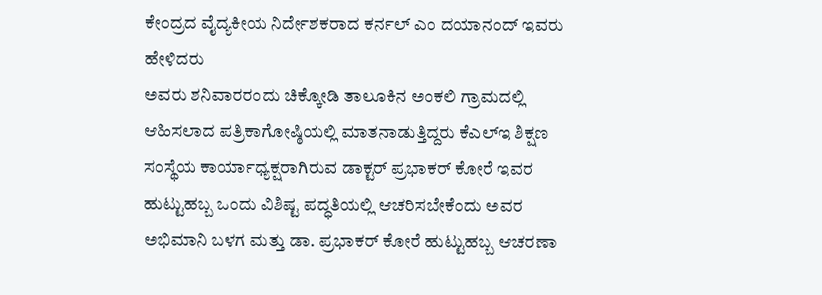ಕೇಂದ್ರದ ವೈದ್ಯಕೀಯ ನಿರ್ದೇಶಕರಾದ ಕರ್ನಲ್ ಎಂ ದಯಾನಂದ್ ಇವರು ಹೇಳಿದರು
ಅವರು ಶನಿವಾರರಂದು ಚಿಕ್ಕೋಡಿ ತಾಲೂಕಿನ ಅಂಕಲಿ ಗ್ರಾಮದಲ್ಲಿ ಆಹಿಸಲಾದ ಪತ್ರಿಕಾಗೋಷ್ಠಿಯಲ್ಲಿ ಮಾತನಾಡುತ್ತಿದ್ದರು ಕೆಎಲ್ಇ ಶಿಕ್ಷಣ ಸಂಸ್ಥೆಯ ಕಾರ್ಯಾಧ್ಯಕ್ಷರಾಗಿರುವ ಡಾಕ್ಟರ್ ಪ್ರಭಾಕರ್ ಕೋರೆ ಇವರ ಹುಟ್ಟುಹಬ್ಬ ಒಂದು ವಿಶಿಷ್ಟ ಪದ್ಧತಿಯಲ್ಲಿ ಆಚರಿಸಬೇಕೆಂದು ಅವರ ಅಭಿಮಾನಿ ಬಳಗ ಮತ್ತು ಡಾ. ಪ್ರಭಾಕರ್ ಕೋರೆ ಹುಟ್ಟುಹಬ್ಬ ಆಚರಣಾ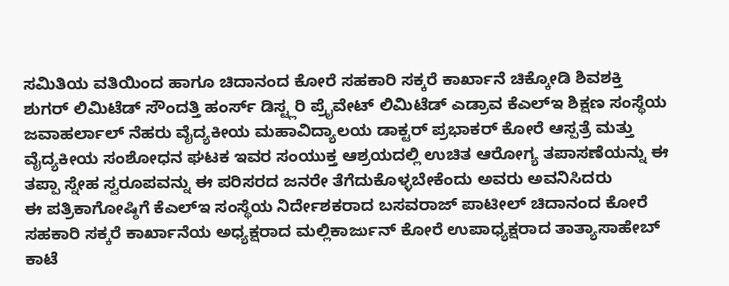ಸಮಿತಿಯ ವತಿಯಿಂದ ಹಾಗೂ ಚಿದಾನಂದ ಕೋರೆ ಸಹಕಾರಿ ಸಕ್ಕರೆ ಕಾರ್ಖಾನೆ ಚಿಕ್ಕೋಡಿ ಶಿವಶಕ್ತಿ ಶುಗರ್ ಲಿಮಿಟೆಡ್ ಸೌಂದತ್ತಿ ಹಂರ್ಸ್ ಡಿಸ್ಟ್ಲರಿ ಪ್ರೈವೇಟ್ ಲಿಮಿಟೆಡ್ ಎಡ್ರಾವ ಕೆಎಲ್ಇ ಶಿಕ್ಷಣ ಸಂಸ್ಥೆಯ ಜವಾಹರ್ಲಾಲ್ ನೆಹರು ವೈದ್ಯಕೀಯ ಮಹಾವಿದ್ಯಾಲಯ ಡಾಕ್ಟರ್ ಪ್ರಭಾಕರ್ ಕೋರೆ ಆಸ್ಪತ್ರೆ ಮತ್ತು ವೈದ್ಯಕೀಯ ಸಂಶೋಧನ ಘಟಕ ಇವರ ಸಂಯುಕ್ತ ಆಶ್ರಯದಲ್ಲಿ ಉಚಿತ ಆರೋಗ್ಯ ತಪಾಸಣೆಯನ್ನು ಈ ತಪ್ಪಾ ಸ್ನೇಹ ಸ್ವರೂಪವನ್ನು ಈ ಪರಿಸರದ ಜನರೇ ತೆಗೆದುಕೊಳ್ಳಬೇಕೆಂದು ಅವರು ಅವನಿಸಿದರು
ಈ ಪತ್ರಿಕಾಗೋಷ್ಠಿಗೆ ಕೆಎಲ್ಇ ಸಂಸ್ಥೆಯ ನಿರ್ದೇಶಕರಾದ ಬಸವರಾಜ್ ಪಾಟೀಲ್ ಚಿದಾನಂದ ಕೋರೆ ಸಹಕಾರಿ ಸಕ್ಕರೆ ಕಾರ್ಖಾನೆಯ ಅಧ್ಯಕ್ಷರಾದ ಮಲ್ಲಿಕಾರ್ಜುನ್ ಕೋರೆ ಉಪಾಧ್ಯಕ್ಷರಾದ ತಾತ್ಯಾಸಾಹೇಬ್ ಕಾಟೆ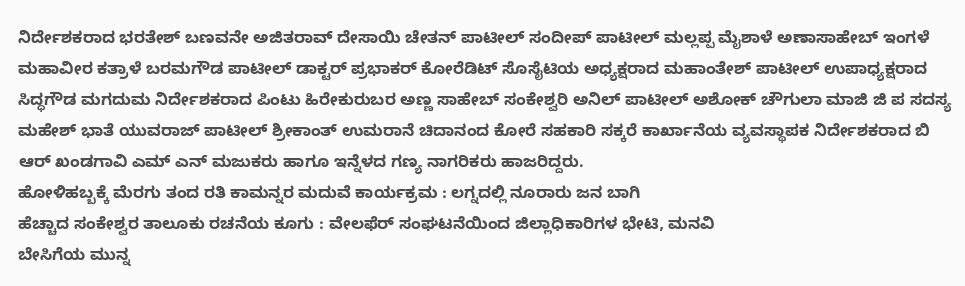ನಿರ್ದೇಶಕರಾದ ಭರತೇಶ್ ಬಣವನೇ ಅಜಿತರಾವ್ ದೇಸಾಯಿ ಚೇತನ್ ಪಾಟೀಲ್ ಸಂದೀಪ್ ಪಾಟೀಲ್ ಮಲ್ಲಪ್ಪ ಮೈಶಾಳೆ ಅಣಾಸಾಹೇಬ್ ಇಂಗಳೆ ಮಹಾವೀರ ಕತ್ರಾಳೆ ಬರಮಗೌಡ ಪಾಟೀಲ್ ಡಾಕ್ಟರ್ ಪ್ರಭಾಕರ್ ಕೋರೆಡಿಟ್ ಸೊಸೈಟಿಯ ಅಧ್ಯಕ್ಷರಾದ ಮಹಾಂತೇಶ್ ಪಾಟೀಲ್ ಉಪಾಧ್ಯಕ್ಷರಾದ ಸಿದ್ಧಗೌಡ ಮಗದುಮ ನಿರ್ದೇಶಕರಾದ ಪಿಂಟು ಹಿರೇಕುರುಬರ ಅಣ್ಣ ಸಾಹೇಬ್ ಸಂಕೇಶ್ವರಿ ಅನಿಲ್ ಪಾಟೀಲ್ ಅಶೋಕ್ ಚೌಗುಲಾ ಮಾಜಿ ಜಿ ಪ ಸದಸ್ಯ ಮಹೇಶ್ ಭಾತೆ ಯುವರಾಜ್ ಪಾಟೀಲ್ ಶ್ರೀಕಾಂತ್ ಉಮರಾನೆ ಚಿದಾನಂದ ಕೋರೆ ಸಹಕಾರಿ ಸಕ್ಕರೆ ಕಾರ್ಖಾನೆಯ ವ್ಯವಸ್ಥಾಪಕ ನಿರ್ದೇಶಕರಾದ ಬಿ ಆರ್ ಖಂಡಗಾವಿ ಎಮ್ ಎನ್ ಮಜುಕರು ಹಾಗೂ ಇನ್ನೆಳದ ಗಣ್ಯ ನಾಗರಿಕರು ಹಾಜರಿದ್ದರು.
ಹೋಳಿಹಬ್ಬಕ್ಕೆ ಮೆರಗು ತಂದ ರತಿ ಕಾಮನ್ನರ ಮದುವೆ ಕಾರ್ಯಕ್ರಮ : ಲಗ್ನದಲ್ಲಿ ನೂರಾರು ಜನ ಬಾಗಿ
ಹೆಚ್ಚಾದ ಸಂಕೇಶ್ವರ ತಾಲೂಕು ರಚನೆಯ ಕೂಗು : ವೇಲಫೆರ್ ಸಂಘಟನೆಯಿಂದ ಜಿಲ್ಲಾಧಿಕಾರಿಗಳ ಭೇಟಿ, ಮನವಿ
ಬೇಸಿಗೆಯ ಮುನ್ನ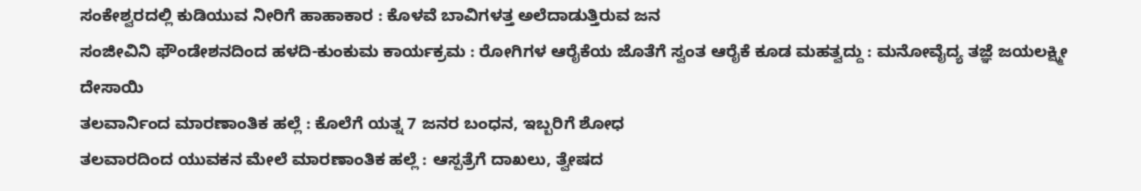ಸಂಕೇಶ್ವರದಲ್ಲಿ ಕುಡಿಯುವ ನೀರಿಗೆ ಹಾಹಾಕಾರ : ಕೊಳವೆ ಬಾವಿಗಳತ್ತ ಅಲೆದಾಡುತ್ತಿರುವ ಜನ
ಸಂಜೀವಿನಿ ಫೌಂಡೇಶನದಿಂದ ಹಳದಿ-ಕುಂಕುಮ ಕಾರ್ಯಕ್ರಮ : ರೋಗಿಗಳ ಆರೈಕೆಯ ಜೊತೆಗೆ ಸ್ವಂತ ಆರೈಕೆ ಕೂಡ ಮಹತ್ವದ್ದು : ಮನೋವೈದ್ಯ ತಜ್ಞೆ ಜಯಲಕ್ಷ್ಮೀ ದೇಸಾಯಿ
ತಲವಾರ್ನಿಂದ ಮಾರಣಾಂತಿಕ ಹಲ್ಲೆ : ಕೊಲೆಗೆ ಯತ್ನ 7 ಜನರ ಬಂಧನ, ಇಬ್ಬರಿಗೆ ಶೋಧ
ತಲವಾರದಿಂದ ಯುವಕನ ಮೇಲೆ ಮಾರಣಾಂತಿಕ ಹಲ್ಲೆ : ಆಸ್ಪತ್ರೆಗೆ ದಾಖಲು, ತ್ವೇಷದ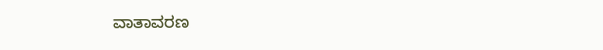ವಾತಾವರಣ